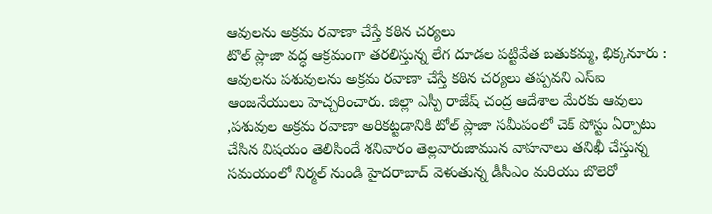ఆవులను అక్రమ రవాణా చేస్తే కఠిన చర్యలు
టొల్ ప్లాజా వద్ధ ఆక్రమంగా తరలిస్తున్న లేగ దూడల పట్టివేత బతుకమ్మ, భిక్కనూరు : ఆవులను పశువులను అక్రమ రవాణా చేస్తే కఠిన చర్యలు తప్పవని ఎస్ఐ ఆంజనేయులు హెచ్చరించారు. జిల్లా ఎస్పీ రాజేష్ చంద్ర ఆదేశాల మేరకు ఆవులు ,పశువుల అక్రమ రవాణా అరికట్టడానికి టోల్ ప్లాజా సమీపంలో చెక్ పోస్టు ఏర్పాటు చేసిన విషయం తెలిసిందే శనివారం తెల్లవారుజామున వాహనాలు తనిఖీ చేస్తున్న సమయంలో నిర్మల్ నుండి హైదరాబాద్ వెళుతున్న డీసీఎం మరియు బొలెరో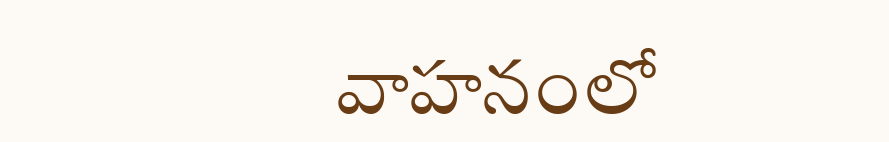వాహనంలో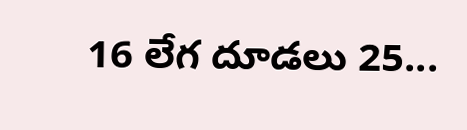16 లేగ దూడలు 25...